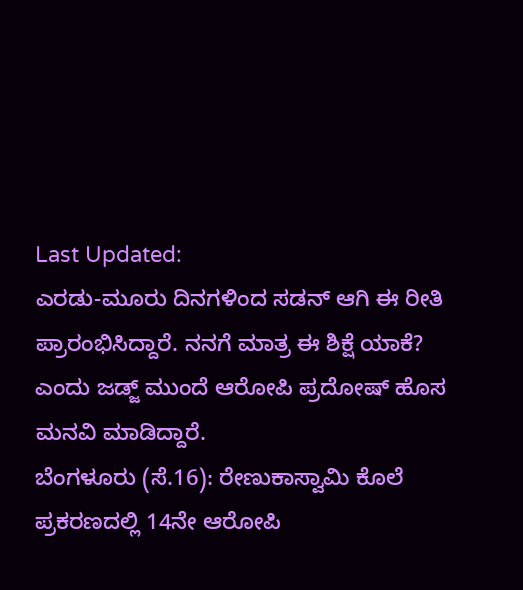Last Updated:
ಎರಡು-ಮೂರು ದಿನಗಳಿಂದ ಸಡನ್ ಆಗಿ ಈ ರೀತಿ ಪ್ರಾರಂಭಿಸಿದ್ದಾರೆ. ನನಗೆ ಮಾತ್ರ ಈ ಶಿಕ್ಷೆ ಯಾಕೆ? ಎಂದು ಜಡ್ಜ್ ಮುಂದೆ ಆರೋಪಿ ಪ್ರದೋಷ್ ಹೊಸ ಮನವಿ ಮಾಡಿದ್ದಾರೆ.
ಬೆಂಗಳೂರು (ಸೆ.16): ರೇಣುಕಾಸ್ವಾಮಿ ಕೊಲೆ ಪ್ರಕರಣದಲ್ಲಿ 14ನೇ ಆರೋಪಿ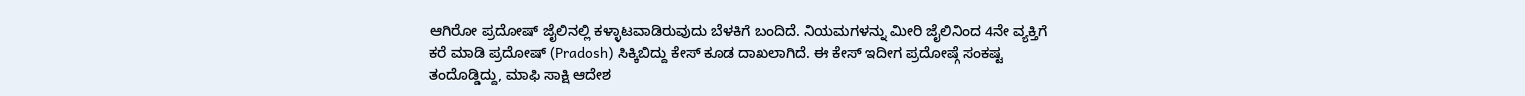ಆಗಿರೋ ಪ್ರದೋಷ್ ಜೈಲಿನಲ್ಲಿ ಕಳ್ಳಾಟವಾಡಿರುವುದು ಬೆಳಕಿಗೆ ಬಂದಿದೆ. ನಿಯಮಗಳನ್ನು ಮೀರಿ ಜೈಲಿನಿಂದ 4ನೇ ವ್ಯಕ್ತಿಗೆ ಕರೆ ಮಾಡಿ ಪ್ರದೋಷ್ (Pradosh) ಸಿಕ್ಕಿಬಿದ್ದು ಕೇಸ್ ಕೂಡ ದಾಖಲಾಗಿದೆ. ಈ ಕೇಸ್ ಇದೀಗ ಪ್ರದೋಷ್ಗೆ ಸಂಕಷ್ಟ ತಂದೊಡ್ಡಿದ್ದು, ಮಾಫಿ ಸಾಕ್ಷಿ ಆದೇಶ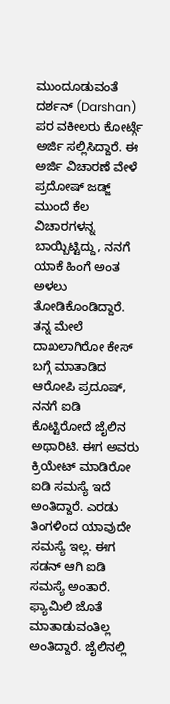ಮುಂದೂಡುವಂತೆ ದರ್ಶನ್ (Darshan) ಪರ ವಕೀಲರು ಕೋರ್ಟ್ಗೆ ಅರ್ಜಿ ಸಲ್ಲಿಸಿದ್ದಾರೆ. ಈ ಅರ್ಜಿ ವಿಚಾರಣೆ ವೇಳೆ ಪ್ರದೋಷ್ ಜಡ್ಜ್ ಮುಂದೆ ಕೆಲ ವಿಚಾರಗಳನ್ನ ಬಾಯ್ಬಿಟ್ಟಿದ್ದು, ನನಗೆ ಯಾಕೆ ಹಿಂಗೆ ಅಂತ ಅಳಲು ತೋಡಿಕೊಂಡಿದ್ದಾರೆ.
ತನ್ನ ಮೇಲೆ ದಾಖಲಾಗಿರೋ ಕೇಸ್ ಬಗ್ಗೆ ಮಾತಾಡಿದ ಆರೋಪಿ ಪ್ರದೂಷ್, ನನಗೆ ಐಡಿ ಕೊಟ್ಟಿರೋದೆ ಜೈಲಿನ ಅಥಾರಿಟಿ. ಈಗ ಅವರು ಕ್ರಿಯೇಟ್ ಮಾಡಿರೋ ಐಡಿ ಸಮಸ್ಯೆ ಇದೆ ಅಂತಿದ್ದಾರೆ. ಎರಡು ತಿಂಗಳಿಂದ ಯಾವುದೇ ಸಮಸ್ಯೆ ಇಲ್ಲ. ಈಗ ಸಡನ್ ಆಗಿ ಐಡಿ ಸಮಸ್ಯೆ ಅಂತಾರೆ. ಫ್ಯಾಮಿಲಿ ಜೊತೆ ಮಾತಾಡುವಂತಿಲ್ಲ ಅಂತಿದ್ದಾರೆ. ಜೈಲಿನಲ್ಲಿ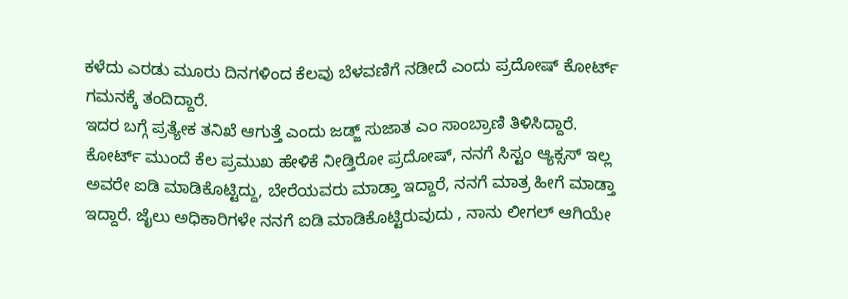ಕಳೆದು ಎರಡು ಮೂರು ದಿನಗಳಿಂದ ಕೆಲವು ಬೆಳವಣಿಗೆ ನಡೀದೆ ಎಂದು ಪ್ರದೋಷ್ ಕೋರ್ಟ್ ಗಮನಕ್ಕೆ ತಂದಿದ್ದಾರೆ.
ಇದರ ಬಗ್ಗೆ ಪ್ರತ್ಯೇಕ ತನಿಖೆ ಆಗುತ್ತೆ ಎಂದು ಜಡ್ಜ್ ಸುಜಾತ ಎಂ ಸಾಂಬ್ರಾಣಿ ತಿಳಿಸಿದ್ದಾರೆ. ಕೋರ್ಟ್ ಮುಂದೆ ಕೆಲ ಪ್ರಮುಖ ಹೇಳಿಕೆ ನೀಡ್ತಿರೋ ಪ್ರದೋಷ್, ನನಗೆ ಸಿಸ್ಟಂ ಆ್ಯಕ್ಸಸ್ ಇಲ್ಲ ಅವರೇ ಐಡಿ ಮಾಡಿಕೊಟ್ಟಿದ್ದು, ಬೇರೆಯವರು ಮಾಡ್ತಾ ಇದ್ದಾರೆ, ನನಗೆ ಮಾತ್ರ ಹೀಗೆ ಮಾಡ್ತಾ ಇದ್ದಾರೆ. ಜೈಲು ಅಧಿಕಾರಿಗಳೇ ನನಗೆ ಐಡಿ ಮಾಡಿಕೊಟ್ಟಿರುವುದು , ನಾನು ಲೀಗಲ್ ಆಗಿಯೇ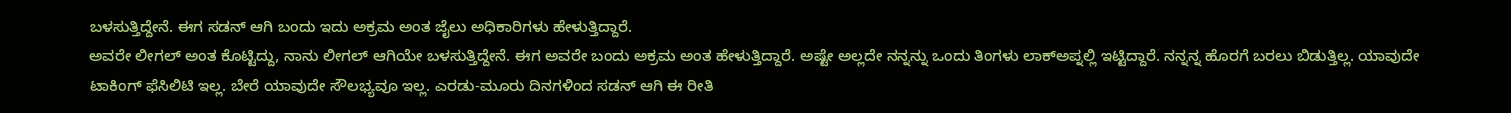ಬಳಸುತ್ತಿದ್ದೇನೆ. ಈಗ ಸಡನ್ ಆಗಿ ಬಂದು ಇದು ಅಕ್ರಮ ಅಂತ ಜೈಲು ಅಧಿಕಾರಿಗಳು ಹೇಳುತ್ತಿದ್ದಾರೆ.
ಅವರೇ ಲೀಗಲ್ ಅಂತ ಕೊಟ್ಟಿದ್ದು, ನಾನು ಲೀಗಲ್ ಆಗಿಯೇ ಬಳಸುತ್ತಿದ್ದೇನೆ. ಈಗ ಅವರೇ ಬಂದು ಅಕ್ರಮ ಅಂತ ಹೇಳುತ್ತಿದ್ದಾರೆ. ಅಷ್ಟೇ ಅಲ್ಲದೇ ನನ್ನನ್ನು ಒಂದು ತಿಂಗಳು ಲಾಕ್ಅಪ್ನಲ್ಲಿ ಇಟ್ಟಿದ್ದಾರೆ. ನನ್ನನ್ನ ಹೊರಗೆ ಬರಲು ಬಿಡುತ್ತಿಲ್ಲ. ಯಾವುದೇ ಟಾಕಿಂಗ್ ಫೆಸಿಲಿಟಿ ಇಲ್ಲ. ಬೇರೆ ಯಾವುದೇ ಸೌಲಭ್ಯವೂ ಇಲ್ಲ. ಎರಡು-ಮೂರು ದಿನಗಳಿಂದ ಸಡನ್ ಆಗಿ ಈ ರೀತಿ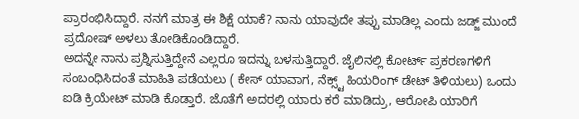ಪ್ರಾರಂಭಿಸಿದ್ದಾರೆ. ನನಗೆ ಮಾತ್ರ ಈ ಶಿಕ್ಷೆ ಯಾಕೆ? ನಾನು ಯಾವುದೇ ತಪ್ಪು ಮಾಡಿಲ್ಲ ಎಂದು ಜಡ್ಜ್ ಮುಂದೆ ಪ್ರದೋಷ್ ಅಳಲು ತೋಡಿಕೊಂಡಿದ್ದಾರೆ.
ಅದನ್ನೇ ನಾನು ಪ್ರಶ್ನಿಸುತ್ತಿದ್ದೇನೆ ಎಲ್ಲರೂ ಇದನ್ನು ಬಳಸುತ್ತಿದ್ದಾರೆ. ಜೈಲಿನಲ್ಲಿ ಕೋರ್ಟ್ ಪ್ರಕರಣಗಳಿಗೆ ಸಂಬಂಧಿಸಿದಂತೆ ಮಾಹಿತಿ ಪಡೆಯಲು ( ಕೇಸ್ ಯಾವಾಗ, ನೆಕ್ಸ್ಟ್ ಹಿಯರಿಂಗ್ ಡೇಟ್ ತಿಳಿಯಲು) ಒಂದು ಐಡಿ ಕ್ರಿಯೇಟ್ ಮಾಡಿ ಕೊಡ್ತಾರೆ. ಜೊತೆಗೆ ಅದರಲ್ಲಿ ಯಾರು ಕರೆ ಮಾಡಿದ್ರು, ಆರೋಪಿ ಯಾರಿಗೆ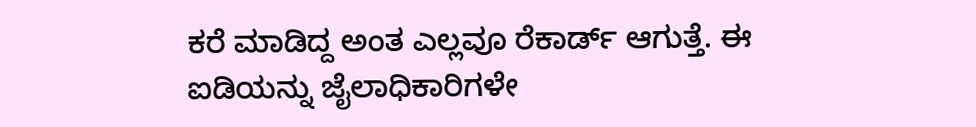ಕರೆ ಮಾಡಿದ್ದ ಅಂತ ಎಲ್ಲವೂ ರೆಕಾರ್ಡ್ ಆಗುತ್ತೆ. ಈ ಐಡಿಯನ್ನು ಜೈಲಾಧಿಕಾರಿಗಳೇ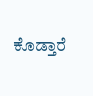ಕೊಡ್ತಾರೆ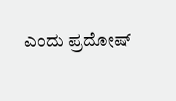ಎಂದು ಪ್ರದೋಷ್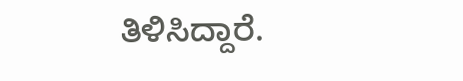ತಿಳಿಸಿದ್ದಾರೆ.